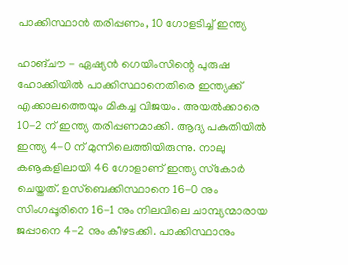പാക്കിസ്ഥാന്‍ തരിപ്പണം, 10 ഗോളടിച്ച് ഇന്ത്യ

ഹാങ്ചൗ - ഏഷ്യന്‍ ഗെയിംസിന്റെ പുരുഷ ഹോക്കിയില്‍ പാക്കിസ്ഥാനെതിരെ ഇന്ത്യക്ക് എക്കാലത്തെയും മികച്ച വിജയം. അയല്‍ക്കാരെ 10-2 ന് ഇന്ത്യ തരിപ്പണമാക്കി. ആദ്യ പകുതിയില്‍ ഇന്ത്യ 4-0 ന് മുന്നിലെത്തിയിരുന്നു. നാലു കൡകളിലായി 46 ഗോളാണ് ഇന്ത്യ സ്‌കോര്‍ ചെയ്തത്. ഉസ്‌ബെക്കിസ്ഥാനെ 16-0 നും സിംഗപ്പൂരിനെ 16-1 നും നിലവിലെ ചാമ്പ്യന്മാരായ ജപ്പാനെ 4-2 നും കീഴടക്കി. പാക്കിസ്ഥാനും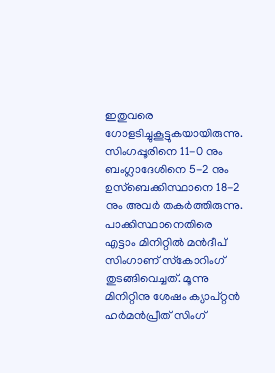ഇതുവരെ ഗോളടിച്ചുകൂട്ടുകയായിരുന്നു. സിംഗപ്പൂരിനെ 11-0 നും ബംഗ്ലാദേശിനെ 5-2 നും ഉസ്‌ബെക്കിസ്ഥാനെ 18-2 നും അവര്‍ തകര്‍ത്തിരുന്നു.
പാക്കിസ്ഥാനെതിരെ എട്ടാം മിനിറ്റില്‍ മന്‍ദീപ് സിംഗാണ് സ്‌കോറിംഗ് തുടങ്ങിവെച്ചത്. മൂന്നു മിനിറ്റിനു ശേഷം ക്യാപ്റ്റന്‍ ഹര്‍മന്‍പ്രീത് സിംഗ്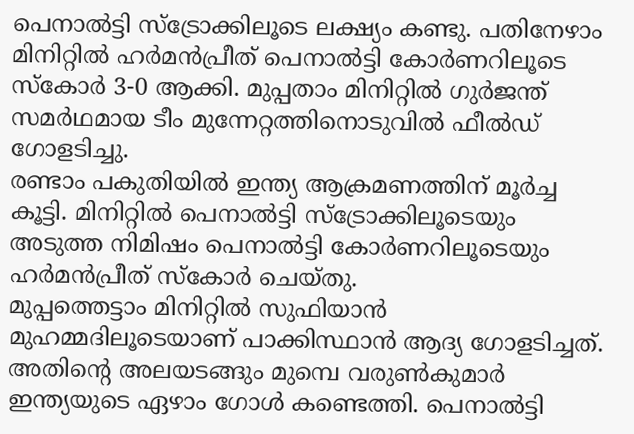പെനാല്‍ട്ടി സ്‌ട്രോക്കിലൂടെ ലക്ഷ്യം കണ്ടു. പതിനേഴാം മിനിറ്റില്‍ ഹര്‍മന്‍പ്രീത് പെനാല്‍ട്ടി കോര്‍ണറിലൂടെ സ്‌കോര്‍ 3-0 ആക്കി. മുപ്പതാം മിനിറ്റില്‍ ഗുര്‍ജന്ത് സമര്‍ഥമായ ടീം മുന്നേറ്റത്തിനൊടുവില്‍ ഫീല്‍ഡ് ഗോളടിച്ചു.
രണ്ടാം പകുതിയില്‍ ഇന്ത്യ ആക്രമണത്തിന് മൂര്‍ച്ച കൂട്ടി. മിനിറ്റില്‍ പെനാല്‍ട്ടി സ്‌ട്രോക്കിലൂടെയും അടുത്ത നിമിഷം പെനാല്‍ട്ടി കോര്‍ണറിലൂടെയും ഹര്‍മന്‍പ്രീത് സ്‌കോര്‍ ചെയ്തു.
മുപ്പത്തെട്ടാം മിനിറ്റില്‍ സുഫിയാന്‍ മുഹമ്മദിലൂടെയാണ് പാക്കിസ്ഥാന്‍ ആദ്യ ഗോളടിച്ചത്. അതിന്റെ അലയടങ്ങും മുമ്പെ വരുണ്‍കുമാര്‍ ഇന്ത്യയുടെ ഏഴാം ഗോള്‍ കണ്ടെത്തി. പെനാല്‍ട്ടി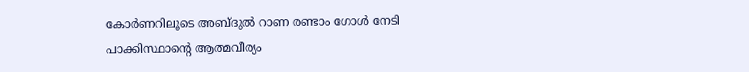കോര്‍ണറിലൂടെ അബ്ദുല്‍ റാണ രണ്ടാം ഗോള്‍ നേടി പാക്കിസ്ഥാന്റെ ആത്മവീര്യം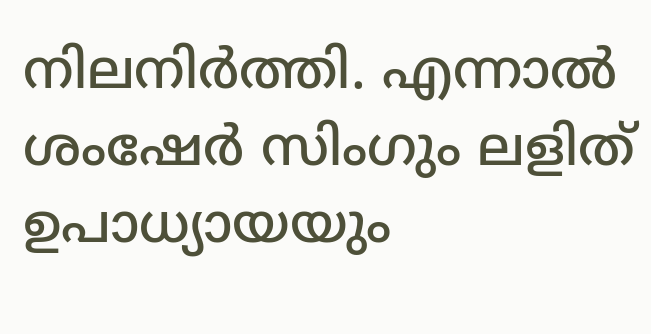നിലനിര്‍ത്തി. എന്നാല്‍ ശംഷേര്‍ സിംഗും ലളിത് ഉപാധ്യായയും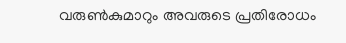വരുണ്‍കുമാറും അവരുടെ പ്രതിരോധം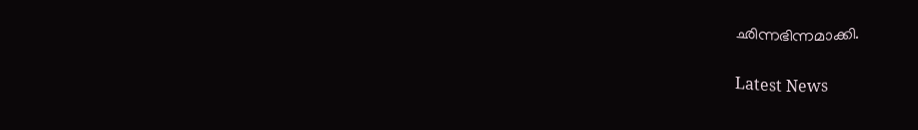ഛിന്നഭിന്നമാക്കി.

Latest News